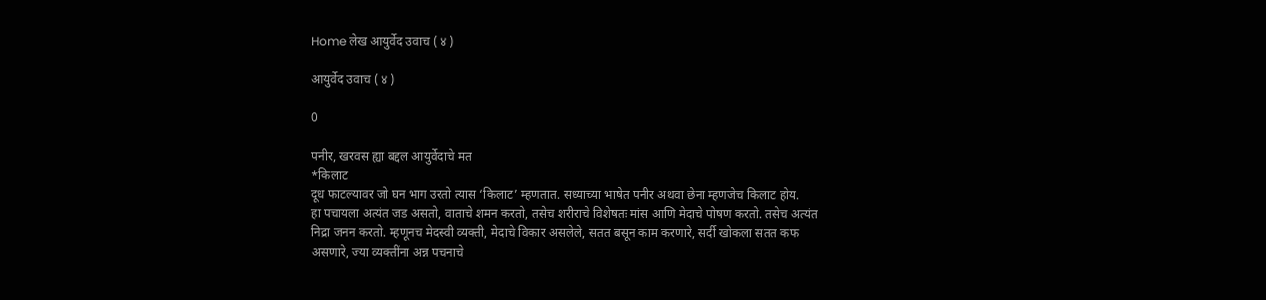Home लेख आयुर्वेद उवाच ( ४ )

आयुर्वेद उवाच ( ४ )

0

पनीर, खरवस ह्या बद्दल आयुर्वेदाचे मत
*किलाट
दूध फाटल्यावर जो घन भाग उरतो त्यास ‘किलाट’ म्हणतात. सध्याच्या भाषेत पनीर अथवा छेना म्हणजेच किलाट होय.
हा पचायला अत्यंत जड असतो, वाताचे शमन करतो, तसेच शरीराचे विशेषतः मांस आणि मेदाचे पोषण करतो. तसेच अत्यंत निद्रा जनन करतो. म्हणूनच मेदस्वी व्यक्ती, मेदाचे विकार असलेले, सतत बसून काम करणारे, सर्दी खोकला सतत कफ असणारे, ज्या व्यक्तींना अन्न पचनाचे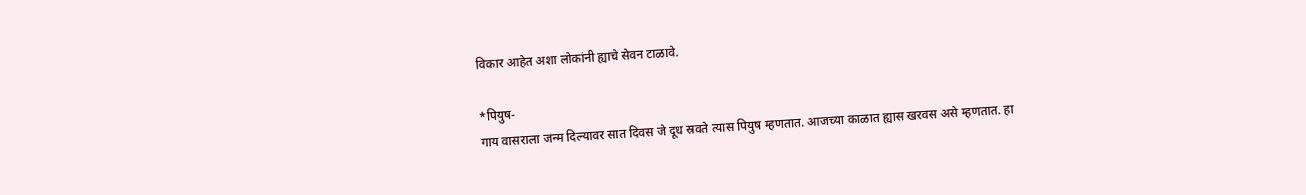विकार आहेत अशा लोकांनी ह्याचे सेवन टाळावे.

*पियुष-
गाय वासराला जन्म दिल्यावर सात दिवस जे दूध स्रवते त्यास पियुष म्हणतात. आजच्या काळात ह्यास खरवस असे म्हणतात. हा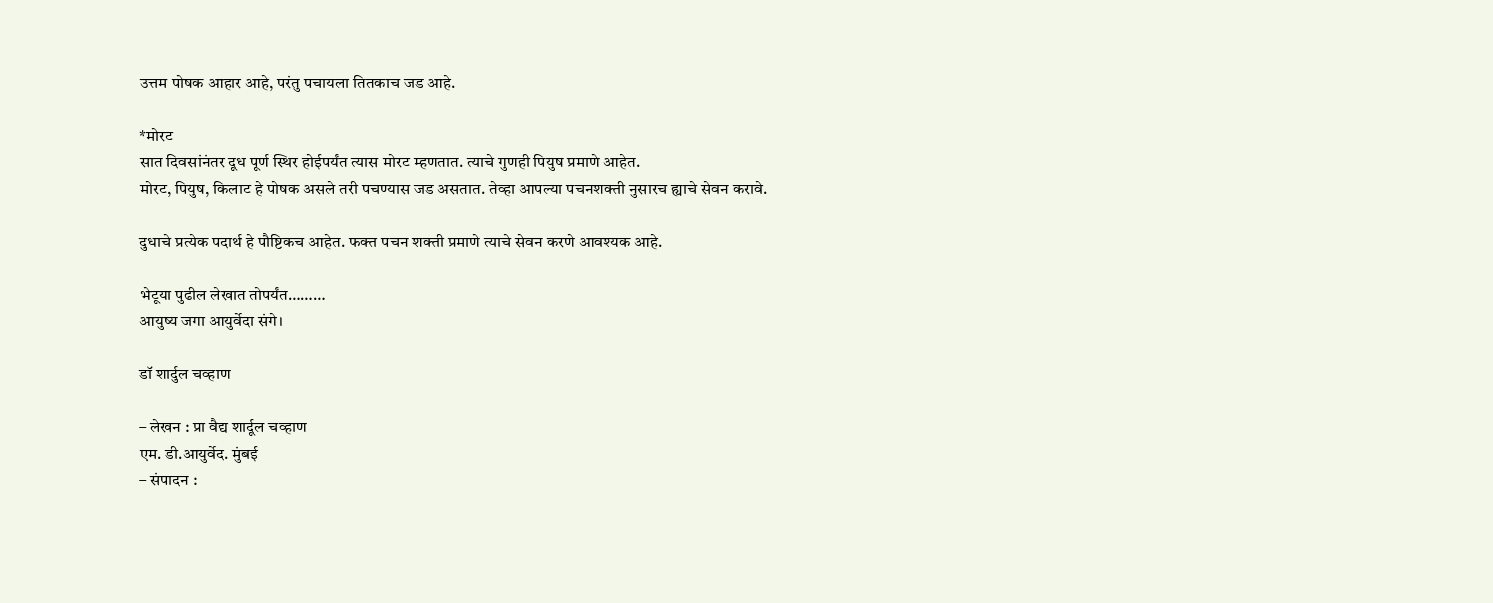उत्तम पोषक आहार आहे, परंतु पचायला तितकाच जड आहे.

*मोरट
सात दिवसांनंतर दूध पूर्ण स्थिर होईपर्यंत त्यास मोरट म्हणतात. त्याचे गुणही पियुष प्रमाणे आहेत.
मोरट, पियुष, किलाट हे पोषक असले तरी पचण्यास जड असतात. तेव्हा आपल्या पचनशक्ती नुसारच ह्याचे सेवन करावे.

दुधाचे प्रत्येक पदार्थ हे पौष्टिकच आहेत. फक्त पचन शक्ती प्रमाणे त्याचे सेवन करणे आवश्यक आहे.

भेटूया पुढील लेखात तोपर्यंत………
आयुष्य जगा आयुर्वेदा संगे।

डॉ शार्दुल चव्हाण

– लेखन : प्रा वैद्य शार्दूल चव्हाण
एम. डी.आयुर्वेद. मुंबई
– संपादन :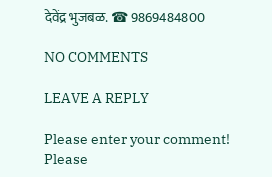देवेंद्र भुजबळ. ☎ 9869484800

NO COMMENTS

LEAVE A REPLY

Please enter your comment!
Please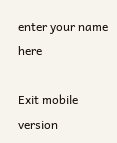enter your name here

Exit mobile version